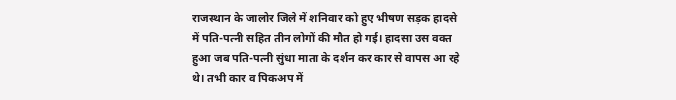राजस्थान के जालोर जिले में शनिवार को हुए भीषण सड़क हादसे में पति-पत्नी सहित तीन लोगों की मौत हो गई। हादसा उस वक्त हुआ जब पति-पत्नी सुंधा माता के दर्शन कर कार से वापस आ रहे थे। तभी कार व पिकअप में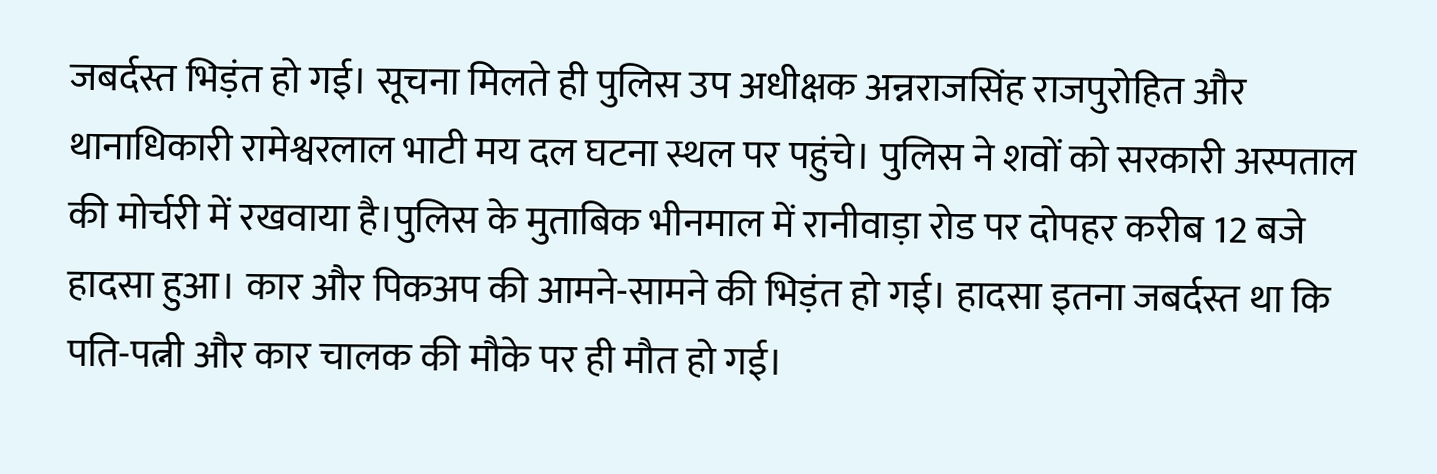जबर्दस्त भिड़ंत हो गई। सूचना मिलते ही पुलिस उप अधीक्षक अन्नराजसिंह राजपुरोहित और थानाधिकारी रामेश्वरलाल भाटी मय दल घटना स्थल पर पहुंचे। पुलिस ने शवों को सरकारी अस्पताल की मोर्चरी में रखवाया है।पुलिस के मुताबिक भीनमाल में रानीवाड़ा रोड पर दोपहर करीब 12 बजे हादसा हुआ। कार और पिकअप की आमने-सामने की भिड़ंत हो गई। हादसा इतना जबर्दस्त था कि पति-पत्नी और कार चालक की मौके पर ही मौत हो गई।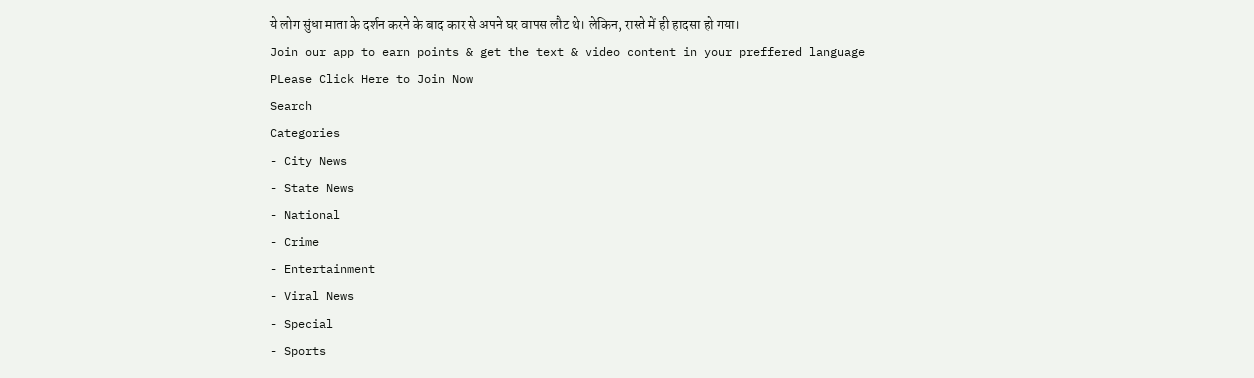ये लोग सुंधा माता के दर्शन करने के बाद कार से अपने घर वापस लौट थे। लेकिन, रास्ते में ही हादसा हो गया।
Join our app to earn points & get the text & video content in your preffered language
PLease Click Here to Join Now
Search
Categories
- City News
- State News
- National
- Crime
- Entertainment
- Viral News
- Special
- Sports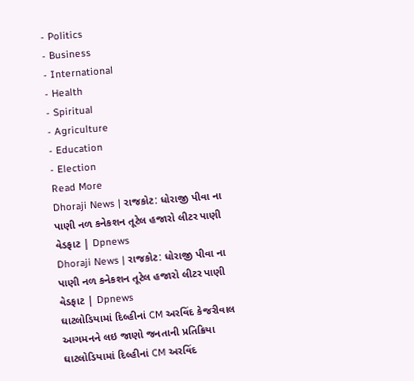- Politics
- Business
- International
- Health
- Spiritual
- Agriculture
- Education
- Election
Read More
Dhoraji News | રાજકોટ: ધોરાજી પીવા ના પાણી નળ કનેકશન તૂટેલ હજારો લીટર પાણી વેડફાટ | Dpnews
Dhoraji News | રાજકોટ: ધોરાજી પીવા ના પાણી નળ કનેકશન તૂટેલ હજારો લીટર પાણી વેડફાટ | Dpnews
ઘાટલોડિયામાં દિલ્હીનાં CM અરવિંદ કેજરીવાલ આગમનને લઇ જાણો જનતાની પ્રતિક્રિયા
ઘાટલોડિયામાં દિલ્હીનાં CM અરવિંદ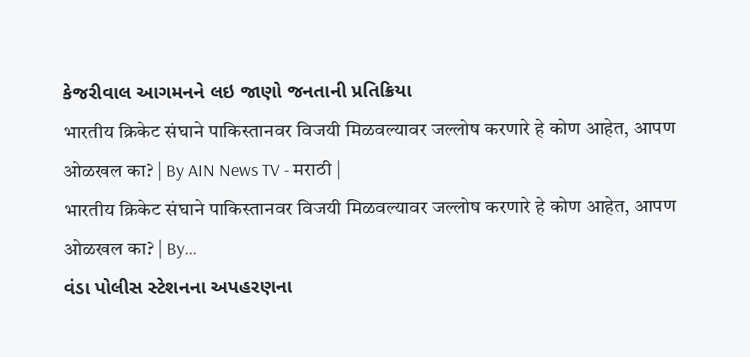કેજરીવાલ આગમનને લઇ જાણો જનતાની પ્રતિક્રિયા
भारतीय क्रिकेट संघाने पाकिस्तानवर विजयी मिळवल्यावर जल्लोष करणारे हे कोण आहेत, आपण ओळखल का? | By AIN News TV - मराठी |
भारतीय क्रिकेट संघाने पाकिस्तानवर विजयी मिळवल्यावर जल्लोष करणारे हे कोण आहेत, आपण ओळखल का? | By...
વંડા પોલીસ સ્ટેશનના અપહરણના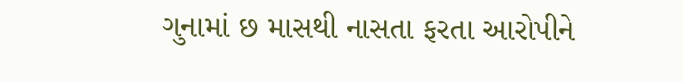ગુનામાં છ માસથી નાસતા ફરતા આરોપીને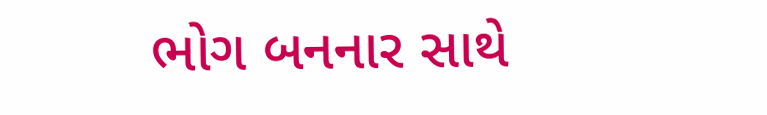ભોગ બનનાર સાથે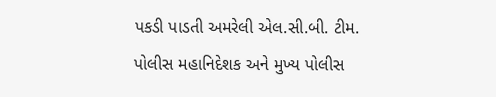પકડી પાડતી અમરેલી એલ.સી.બી. ટીમ.
પોલીસ મહાનિદેશક અને મુખ્ય પોલીસ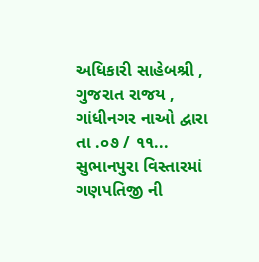અધિકારી સાહેબશ્રી , ગુજરાત રાજય , ગાંધીનગર નાઓ દ્વારા તા .૦૭ / ૧૧...
સુભાનપુરા વિસ્તારમાં ગણપતિજી ની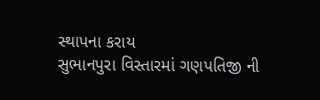સ્થાપના કરાય
સુભાનપુરા વિસ્તારમાં ગણપતિજી ની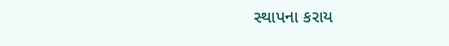સ્થાપના કરાય